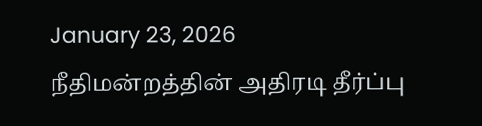January 23, 2026
நீதிமன்றத்தின் அதிரடி தீர்ப்பு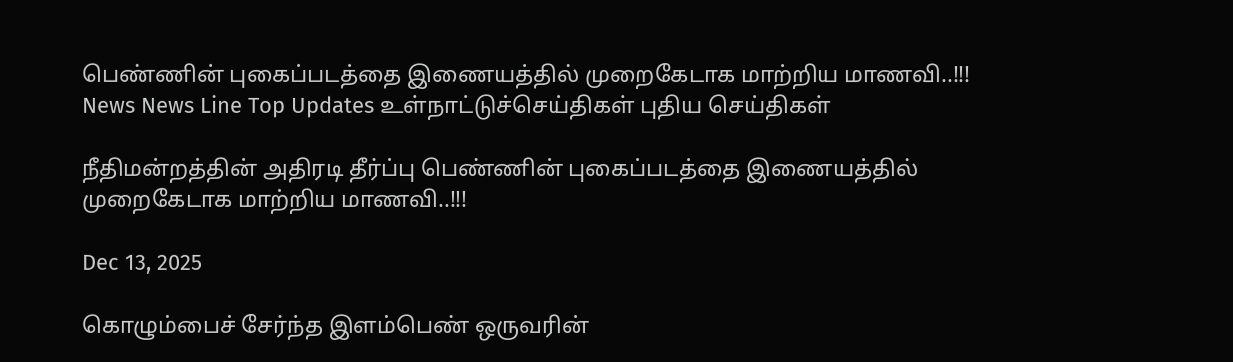பெண்ணின் புகைப்படத்தை இணையத்தில் முறைகேடாக மாற்றிய மாணவி..!!!
News News Line Top Updates உள்நாட்டுச்செய்திகள் புதிய செய்திகள்

நீதிமன்றத்தின் அதிரடி தீர்ப்பு பெண்ணின் புகைப்படத்தை இணையத்தில் முறைகேடாக மாற்றிய மாணவி..!!!

Dec 13, 2025

கொழும்பைச் சேர்ந்த இளம்பெண் ஒருவரின்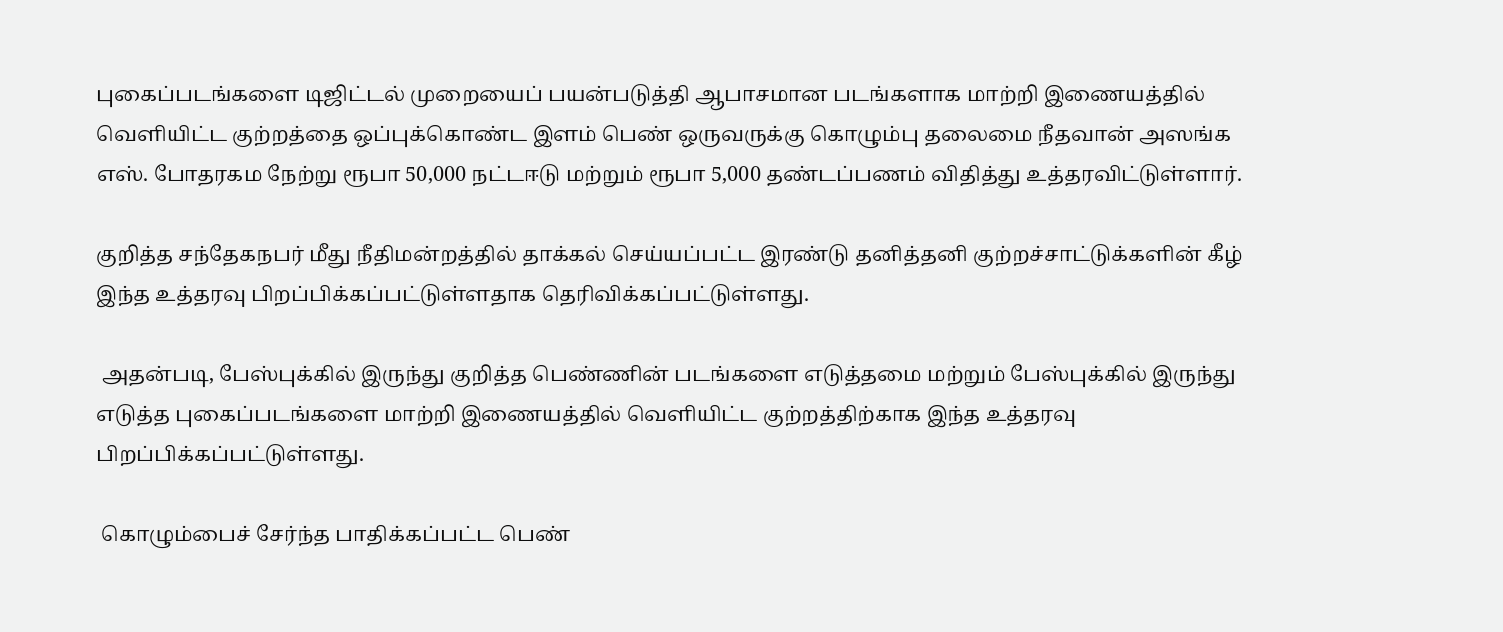புகைப்படங்களை டிஜிட்டல் முறையைப் பயன்படுத்தி ஆபாசமான படங்களாக மாற்றி இணையத்தில் வெளியிட்ட குற்றத்தை ஒப்புக்கொண்ட இளம் பெண் ஒருவருக்கு கொழும்பு தலைமை நீதவான் அஸங்க எஸ். போதரகம நேற்று ரூபா 50,000 நட்டஈடு மற்றும் ரூபா 5,000 தண்டப்பணம் விதித்து உத்தரவிட்டுள்ளார்.

குறித்த சந்தேகநபர் மீது நீதிமன்றத்தில் தாக்கல் செய்யப்பட்ட இரண்டு தனித்தனி குற்றச்சாட்டுக்களின் கீழ் இந்த உத்தரவு பிறப்பிக்கப்பட்டுள்ளதாக தெரிவிக்கப்பட்டுள்ளது.

 அதன்படி, பேஸ்புக்கில் இருந்து குறித்த பெண்ணின் படங்களை எடுத்தமை மற்றும் பேஸ்புக்கில் இருந்து எடுத்த புகைப்படங்களை மாற்றி இணையத்தில் வெளியிட்ட குற்றத்திற்காக இந்த உத்தரவு பிறப்பிக்கப்பட்டுள்ளது.

 கொழும்பைச் சேர்ந்த பாதிக்கப்பட்ட பெண்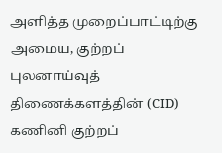அளித்த முறைப்பாட்டிற்கு அமைய, குற்றப் புலனாய்வுத் திணைக்களத்தின் (CID) கணினி குற்றப்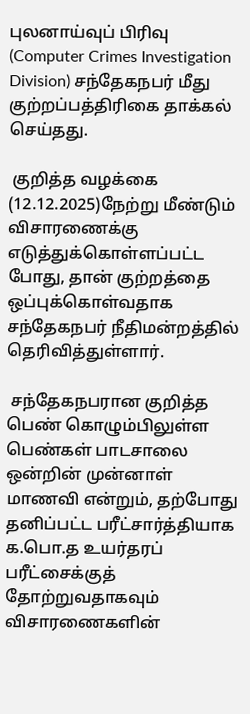புலனாய்வுப் பிரிவு (Computer Crimes Investigation Division) சந்தேகநபர் மீது குற்றப்பத்திரிகை தாக்கல் செய்தது.

 குறித்த வழக்கை (12.12.2025)நேற்று மீண்டும் விசாரணைக்கு எடுத்துக்கொள்ளப்பட்ட போது, தான் குற்றத்தை ஒப்புக்கொள்வதாக சந்தேகநபர் நீதிமன்றத்தில் தெரிவித்துள்ளார்.

 சந்தேகநபரான குறித்த பெண் கொழும்பிலுள்ள பெண்கள் பாடசாலை ஒன்றின் முன்னாள் மாணவி என்றும், தற்போது தனிப்பட்ட பரீட்சார்த்தியாக க.பொ.த உயர்தரப் பரீட்சைக்குத் தோற்றுவதாகவும் விசாரணைகளின்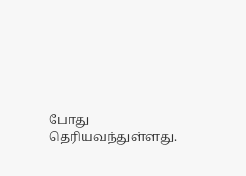போது தெரியவந்துள்ளது.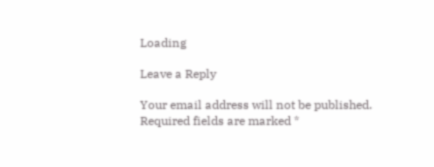Loading

Leave a Reply

Your email address will not be published. Required fields are marked *